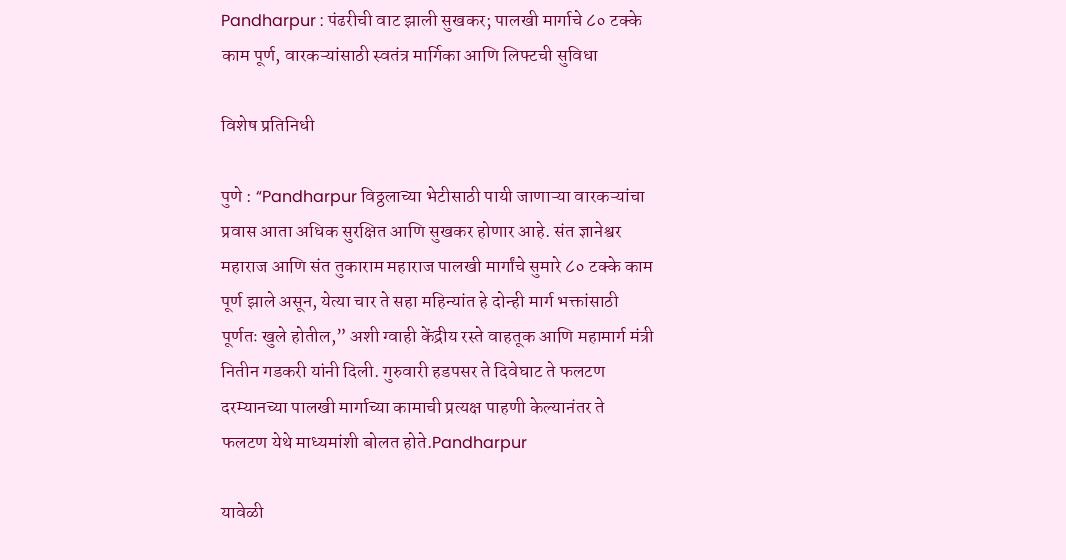Pandharpur : पंढरीची वाट झाली सुखकर; पालखी मार्गाचे ८० टक्के काम पूर्ण, वारकऱ्यांसाठी स्वतंत्र मार्गिका आणि लिफ्टची सुविधा

विशेष प्रतिनिधी

पुणे : “Pandharpur विठ्ठलाच्या भेटीसाठी पायी जाणाऱ्या वारकऱ्यांचा प्रवास आता अधिक सुरक्षित आणि सुखकर होणार आहे. संत ज्ञानेश्वर महाराज आणि संत तुकाराम महाराज पालखी मार्गांचे सुमारे ८० टक्के काम पूर्ण झाले असून, येत्या चार ते सहा महिन्यांत हे दोन्ही मार्ग भक्तांसाठी पूर्णतः खुले होतील,” अशी ग्वाही केंद्रीय रस्ते वाहतूक आणि महामार्ग मंत्री नितीन गडकरी यांनी दिली. गुरुवारी हडपसर ते दिवेघाट ते फलटण दरम्यानच्या पालखी मार्गाच्या कामाची प्रत्यक्ष पाहणी केल्यानंतर ते फलटण येथे माध्यमांशी बोलत होते.Pandharpur

यावेळी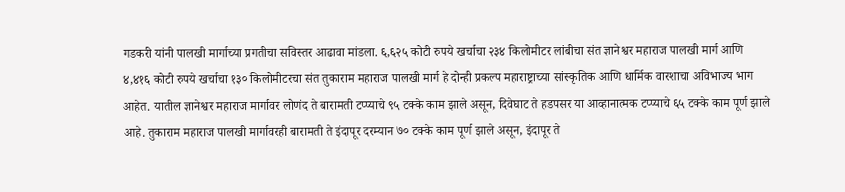गडकरी यांनी पालखी मार्गाच्या प्रगतीचा सविस्तर आढावा मांडला. ६,६२५ कोटी रुपये खर्चाचा २३४ किलोमीटर लांबीचा संत ज्ञानेश्वर महाराज पालखी मार्ग आणि ४,४१६ कोटी रुपये खर्चाचा १३० किलोमीटरचा संत तुकाराम महाराज पालखी मार्ग हे दोन्ही प्रकल्प महाराष्ट्राच्या सांस्कृतिक आणि धार्मिक वारशाचा अविभाज्य भाग आहेत. यातील ज्ञानेश्वर महाराज मार्गावर लोणंद ते बारामती टप्प्याचे ९५ टक्के काम झाले असून, दिवेघाट ते हडपसर या आव्हानात्मक टप्प्याचे ६५ टक्के काम पूर्ण झाले आहे. तुकाराम महाराज पालखी मार्गावरही बारामती ते इंदापूर दरम्यान ७० टक्के काम पूर्ण झाले असून, इंदापूर ते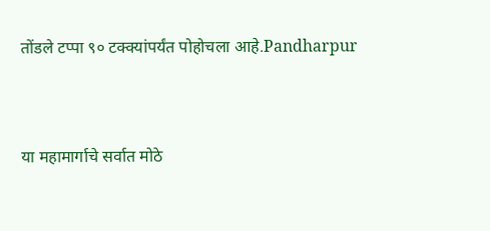तोंडले टप्पा ९० टक्क्यांपर्यंत पोहोचला आहे.Pandharpur



या महामार्गाचे सर्वात मोठे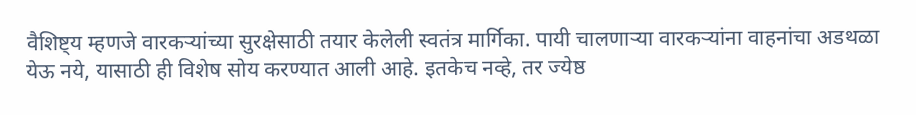वैशिष्ट्य म्हणजे वारकऱ्यांच्या सुरक्षेसाठी तयार केलेली स्वतंत्र मार्गिका. पायी चालणाऱ्या वारकऱ्यांना वाहनांचा अडथळा येऊ नये, यासाठी ही विशेष सोय करण्यात आली आहे. इतकेच नव्हे, तर ज्येष्ठ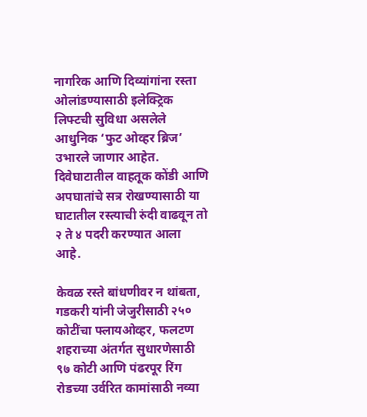नागरिक आणि दिव्यांगांना रस्ता ओलांडण्यासाठी इलेक्ट्रिक लिफ्टची सुविधा असलेले आधुनिक ‘फुट ओव्हर ब्रिज’ उभारले जाणार आहेत. दिवेघाटातील वाहतूक कोंडी आणि अपघातांचे सत्र रोखण्यासाठी या घाटातील रस्त्याची रुंदी वाढवून तो २ ते ४ पदरी करण्यात आला आहे.

केवळ रस्ते बांधणीवर न थांबता, गडकरी यांनी जेजुरीसाठी २५० कोटींचा फ्लायओव्हर, फलटण शहराच्या अंतर्गत सुधारणेसाठी ९७ कोटी आणि पंढरपूर रिंग रोडच्या उर्वरित कामांसाठी नव्या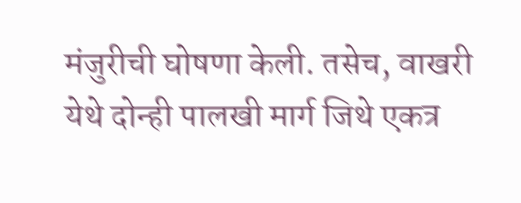मंजुरीची घोषणा केली. तसेच, वाखरी येथे दोन्ही पालखी मार्ग जिथे एकत्र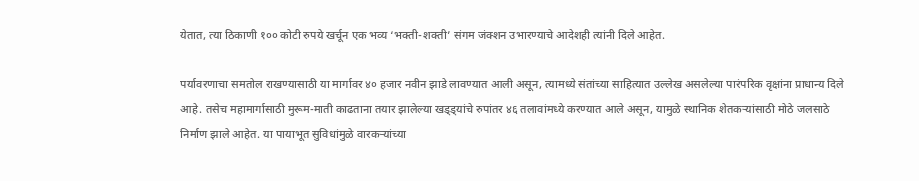येतात, त्या ठिकाणी १०० कोटी रुपये खर्चून एक भव्य ‘भक्ती-शक्ती’ संगम जंक्शन उभारण्याचे आदेशही त्यांनी दिले आहेत.

पर्यावरणाचा समतोल राखण्यासाठी या मार्गावर ४० हजार नवीन झाडे लावण्यात आली असून, त्यामध्ये संतांच्या साहित्यात उल्लेख असलेल्या पारंपरिक वृक्षांना प्राधान्य दिले आहे. तसेच महामार्गासाठी मुरूम-माती काढताना तयार झालेल्या खड्ड्यांचे रुपांतर ४६ तलावांमध्ये करण्यात आले असून, यामुळे स्थानिक शेतकऱ्यांसाठी मोठे जलसाठे निर्माण झाले आहेत. या पायाभूत सुविधांमुळे वारकऱ्यांच्या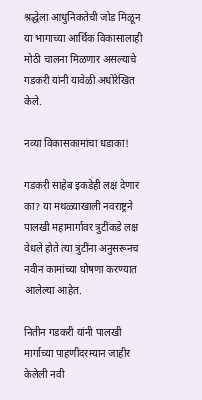श्रद्धेला आधुनिकतेची जोड मिळून या भागाच्या आर्थिक विकासालाही मोठी चालना मिळणार असल्याचे गडकरी यांनी यावेळी अधोरेखित केले.

नव्या विकासकामांचा धडाका!

गडकरी साहेब इकडेही लक्ष देणार का? या मथळ्याखाली नवराष्ट्रने पालखी महामार्गावर त्रुटींकडे लक्ष वेधले होते त्या त्रुटींना अनुसरूनच नवीन कामांच्या घोषणा करण्यात आलेल्या आहेत.

नितीन गडकरी यांनी पालखी मार्गाच्या पाहणीदरम्यान जाहीर केलेली नवी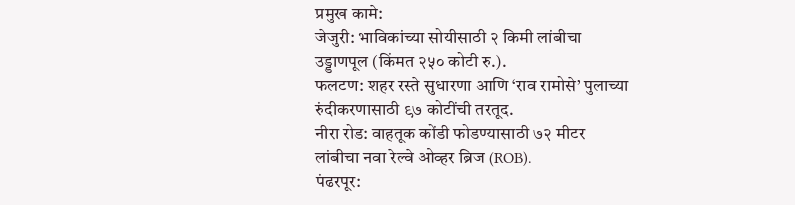प्रमुख कामे:
जेजुरी: भाविकांच्या सोयीसाठी २ किमी लांबीचा उड्डाणपूल (किंमत २५० कोटी रु.).
फलटण: शहर रस्ते सुधारणा आणि ‘राव रामोसे’ पुलाच्या रुंदीकरणासाठी ९७ कोटींची तरतूद.
नीरा रोड: वाहतूक कोंडी फोडण्यासाठी ७२ मीटर लांबीचा नवा रेल्वे ओव्हर ब्रिज (ROB).
पंढरपूर: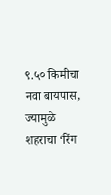९.५० किमीचा नवा बायपास, ज्यामुळे शहराचा ‘रिंग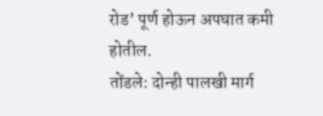रोड’ पूर्ण होऊन अपघात कमी होतील.
तोंडले: दोन्ही पालखी मार्ग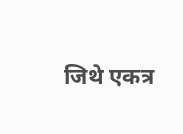जिथे एकत्र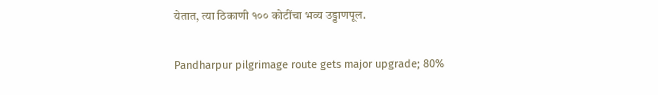येतात, त्या ठिकाणी १०० कोटींचा भव्य उड्डाणपूल.

Pandharpur pilgrimage route gets major upgrade; 80%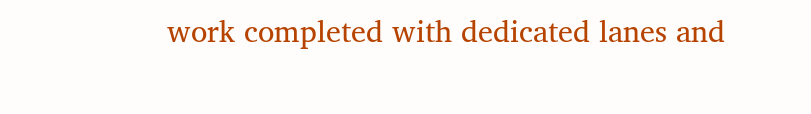work completed with dedicated lanes and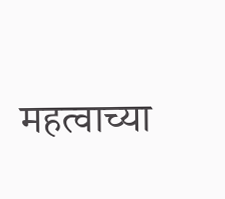महत्वाच्या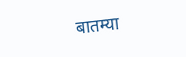बातम्या